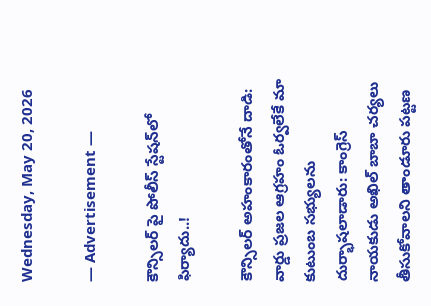Wednesday, May 20, 2026

― Advertisement ―

కౌన్సిలర్ పై పోలీస్ స్టేషన్‌లో ఫిర్యాదు..!

కౌన్సిలర్ అహంకారంతోనే దాడి: వార్డు ప్రజల ఆగ్రహం ఓర్వలేకే మా కుటుంబ సభ్యులను దుర్భాషలాడారు: కాంగ్రెస్ నాయకుడు అఖిల్ బాబా చర్యలు తీసుకోవాలని తాండూరు పట్టణ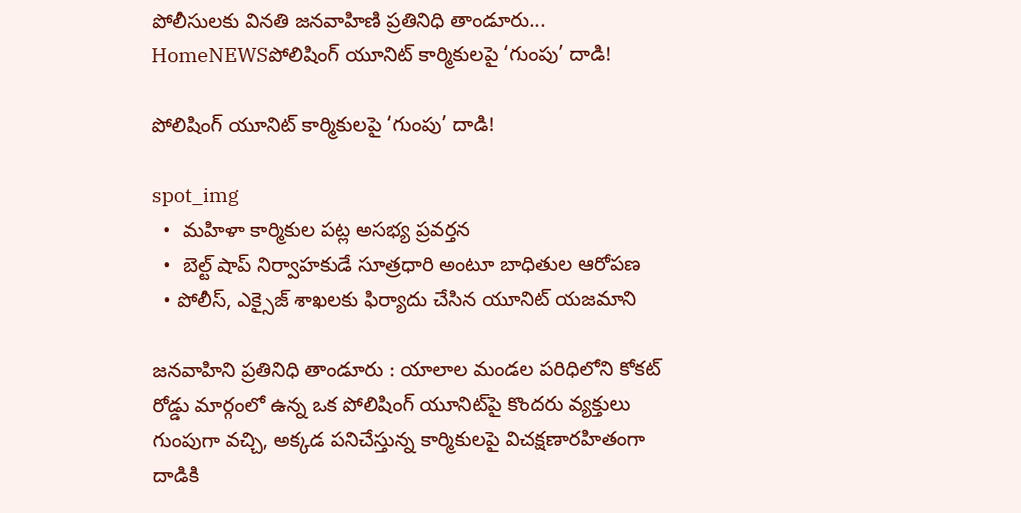పోలీసులకు వినతి జనవాహిణి ప్రతినిధి తాండూరు...
HomeNEWSపోలిషింగ్ యూనిట్ కార్మికులపై ‘గుంపు’ దాడి!

పోలిషింగ్ యూనిట్ కార్మికులపై ‘గుంపు’ దాడి!

spot_img
  •  మహిళా కార్మికుల పట్ల అసభ్య ప్రవర్తన
  •  బెల్ట్ షాప్ నిర్వాహకుడే సూత్రధారి అంటూ బాధితుల ఆరోపణ
  • పోలీస్, ఎక్సైజ్ శాఖలకు ఫిర్యాదు చేసిన యూనిట్ యజమాని

జనవాహిని ప్రతినిధి తాండూరు : యాలాల మండల పరిధిలోని కోకట్ రోడ్డు మార్గంలో ఉన్న ఒక పోలిషింగ్ యూనిట్‌పై కొందరు వ్యక్తులు గుంపుగా వచ్చి, అక్కడ పనిచేస్తున్న కార్మికులపై విచక్షణారహితంగా దాడికి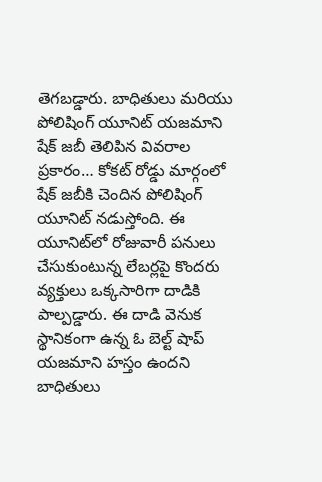తెగబడ్డారు. బాధితులు మరియు పోలిషింగ్ యూనిట్ యజమాని షేక్ జబీ తెలిపిన వివరాల ప్రకారం… కోకట్ రోడ్డు మార్గంలో షేక్ జబీకి చెందిన పోలిషింగ్ యూనిట్ నడుస్తోంది. ఈ యూనిట్‌లో రోజువారీ పనులు చేసుకుంటున్న లేబర్లపై కొందరు వ్యక్తులు ఒక్కసారిగా దాడికి పాల్పడ్డారు. ఈ దాడి వెనుక స్థానికంగా ఉన్న ఓ బెల్ట్ షాప్ యజమాని హస్తం ఉందని బాధితులు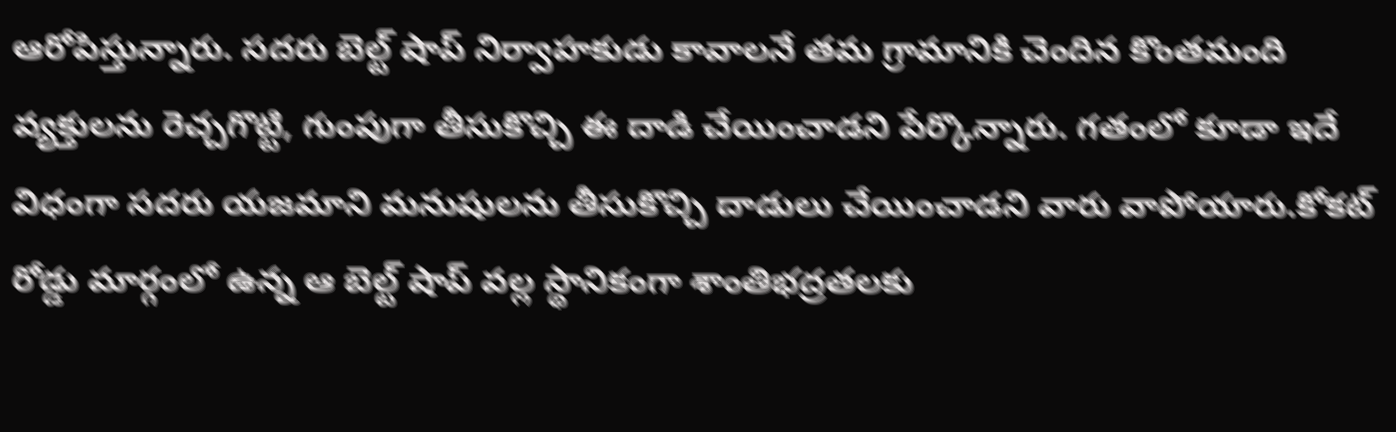ఆరోపిస్తున్నారు. సదరు బెల్ట్ షాప్ నిర్వాహకుడు కావాలనే తమ గ్రామానికి చెందిన కొంతమంది వ్యక్తులను రెచ్చగొట్టి, గుంపుగా తీసుకొచ్చి ఈ దాడి చేయించాడని పేర్కొన్నారు. గతంలో కూడా ఇదే విధంగా సదరు యజమాని మనుషులను తీసుకొచ్చి దాడులు చేయించాడని వారు వాపోయారు.కోకట్ రోడ్డు మార్గంలో ఉన్న ఆ బెల్ట్ షాప్ వల్ల స్థానికంగా శాంతిభద్రతలకు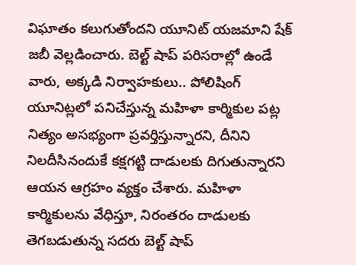విఘాతం కలుగుతోందని యూనిట్ యజమాని షేక్ జబీ వెల్లడించారు. బెల్ట్ షాప్ పరిసరాల్లో ఉండే వారు, అక్కడి నిర్వాహకులు.. పోలిషింగ్ యూనిట్లలో పనిచేస్తున్న మహిళా కార్మికుల పట్ల నిత్యం అసభ్యంగా ప్రవర్తిస్తున్నారని, దీనిని నిలదీసినందుకే కక్షగట్టి దాడులకు దిగుతున్నారని ఆయన ఆగ్రహం వ్యక్తం చేశారు. మహిళా కార్మికులను వేధిస్తూ, నిరంతరం దాడులకు తెగబడుతున్న సదరు బెల్ట్ షాప్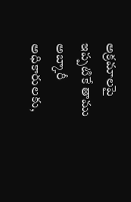అక్రమాలపై ఇప్పటికే తాము అబ్కారీ అధికారులకు,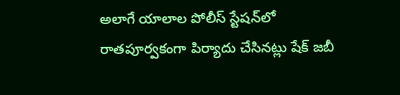అలాగే యాలాల పోలీస్ స్టేషన్‌లో రాతపూర్వకంగా పిర్యాదు చేసినట్లు షేక్ జబీ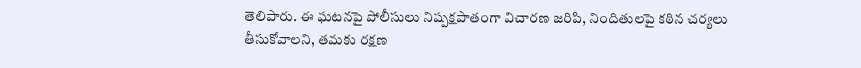తెలిపారు. ఈ ఘటనపై పోలీసులు నిష్పక్షపాతంగా విచారణ జరిపి, నిందితులపై కఠిన చర్యలు తీసుకోవాలని, తమకు రక్షణ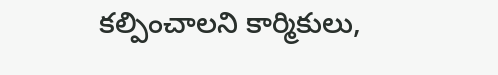కల్పించాలని కార్మికులు,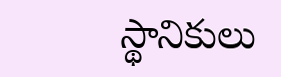స్థానికులు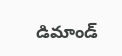డిమాండ్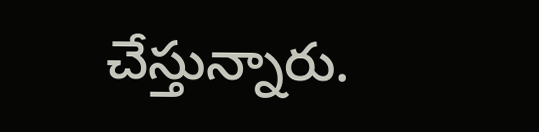చేస్తున్నారు.